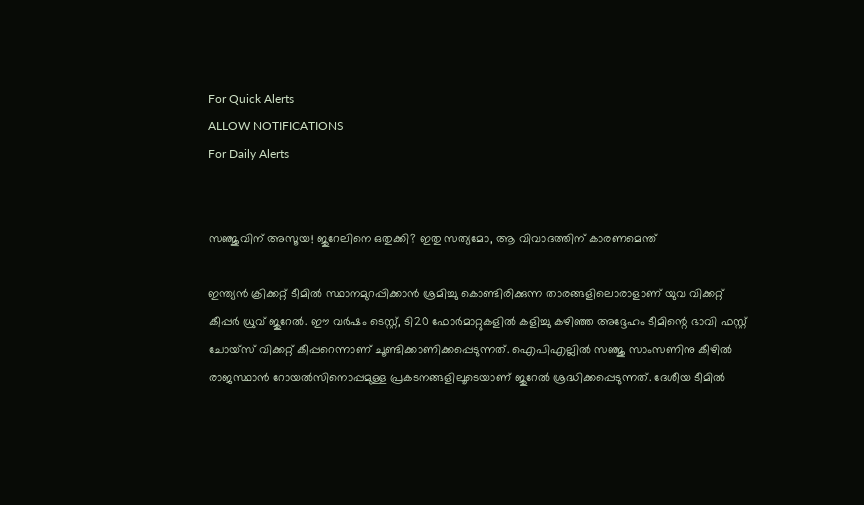For Quick Alerts
ALLOW NOTIFICATIONS
For Daily Alerts


സഞ്ജുവിന് അസൂയ! ജുറേലിനെ ഒതുക്കി? ഇതു സത്യമോ, ആ വിവാദത്തിന് കാരണമെന്ത്

ഇന്ത്യന്‍ ക്രിക്കറ്റ് ടീമില്‍ സ്ഥാനമുറപ്പിക്കാന്‍ ശ്രമിച്ചു കൊണ്ടിരിക്കുന്ന താരങ്ങളിലൊരാളാണ് യുവ വിക്കറ്റ് കീപ്പര്‍ ധ്രുവ് ജുറേല്‍. ഈ വര്‍ഷം ടെസ്റ്റ്, ടി20 ഫോര്‍മാറ്റുകളില്‍ കളിച്ചു കഴിഞ്ഞ അദ്ദേഹം ടീമിന്റെ ഭാവി ഫസ്റ്റ് ചോയ്‌സ് വിക്കറ്റ് കീപ്പറെന്നാണ് ചൂണ്ടിക്കാണിക്കപ്പെടുന്നത്. ഐപിഎല്ലില്‍ സഞ്ജു സാംസണിനു കീഴില്‍ രാജസ്ഥാന്‍ റോയല്‍സിനൊപ്പമുള്ള പ്രകടനങ്ങളിലൂടെയാണ് ജുറേല്‍ ശ്രദ്ധിക്കപ്പെടുന്നത്. ദേശീയ ടീമില്‍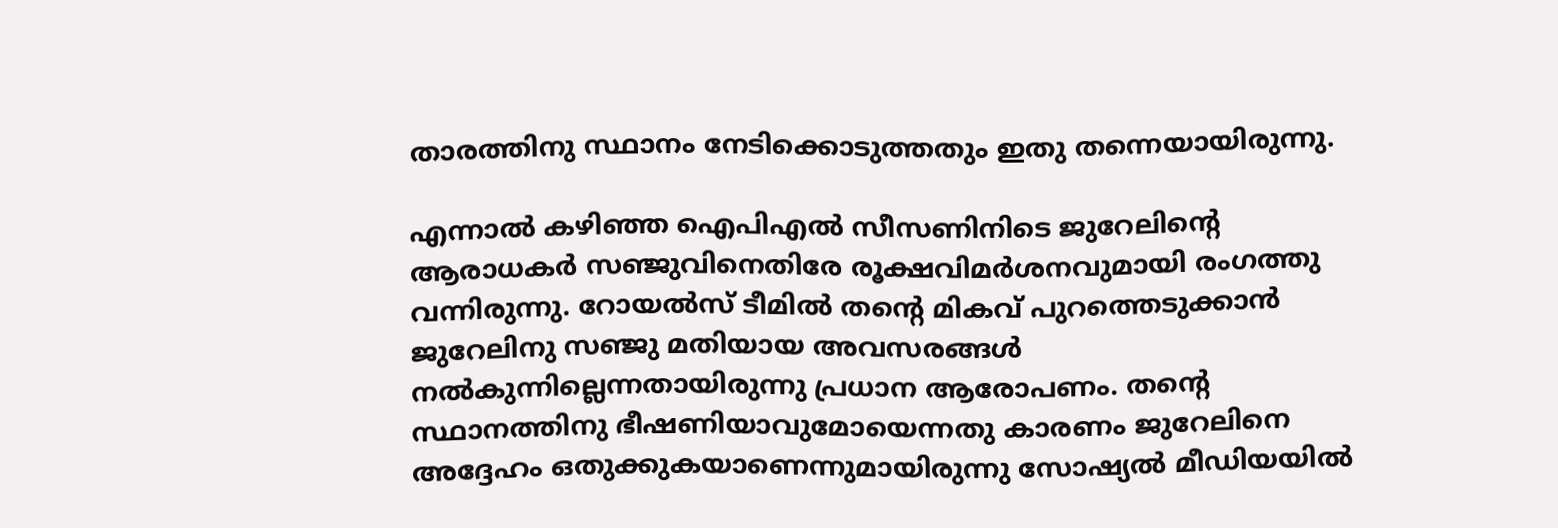താരത്തിനു സ്ഥാനം നേടിക്കൊടുത്തതും ഇതു തന്നെയായിരുന്നു.

എന്നാല്‍ കഴിഞ്ഞ ഐപിഎല്‍ സീസണിനിടെ ജുറേലിന്റെ ആരാധകര്‍ സഞ്ജുവിനെതിരേ രൂക്ഷവിമര്‍ശനവുമായി രംഗത്തു വന്നിരുന്നു. റോയല്‍സ് ടീമില്‍ തന്റെ മികവ് പുറത്തെടുക്കാന്‍ ജുറേലിനു സഞ്ജു മതിയായ അവസരങ്ങള്‍ നല്‍കുന്നില്ലെന്നതായിരുന്നു പ്രധാന ആരോപണം. തന്റെ സ്ഥാനത്തിനു ഭീഷണിയാവുമോയെന്നതു കാരണം ജുറേലിനെ അദ്ദേഹം ഒതുക്കുകയാണെന്നുമായിരുന്നു സോഷ്യല്‍ മീഡിയയില്‍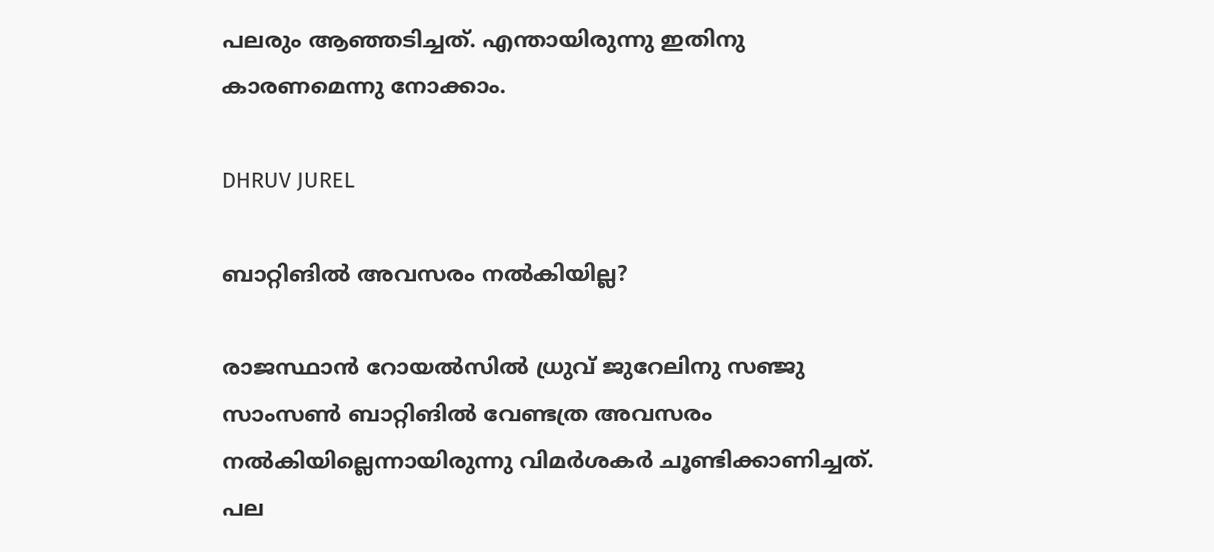പലരും ആഞ്ഞടിച്ചത്. എന്തായിരുന്നു ഇതിനു കാരണമെന്നു നോക്കാം.

DHRUV JUREL

ബാറ്റിങില്‍ അവസരം നല്‍കിയില്ല?

രാജസ്ഥാന്‍ റോയല്‍സില്‍ ധ്രുവ് ജുറേലിനു സഞ്ജു സാംസണ്‍ ബാറ്റിങില്‍ വേണ്ടത്ര അവസരം നല്‍കിയില്ലെന്നായിരുന്നു വിമര്‍ശകര്‍ ചൂണ്ടിക്കാണിച്ചത്. പല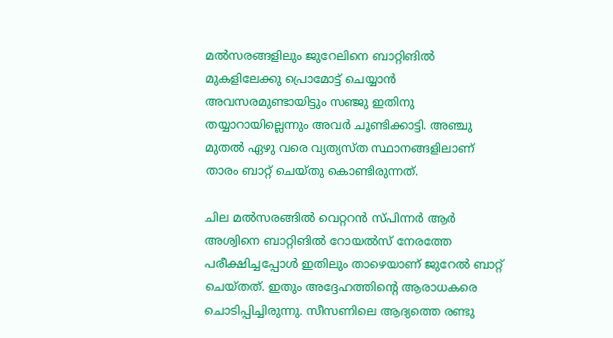മല്‍സരങ്ങളിലും ജുറേലിനെ ബാറ്റിങില്‍ മുകളിലേക്കു പ്രൊമോട്ട് ചെയ്യാന്‍ അവസരമുണ്ടായിട്ടും സഞ്ജു ഇതിനു തയ്യാറായില്ലെന്നും അവര്‍ ചൂണ്ടിക്കാട്ടി. അഞ്ചു മുതല്‍ ഏഴു വരെ വ്യത്യസ്ത സ്ഥാനങ്ങളിലാണ് താരം ബാറ്റ് ചെയ്തു കൊണ്ടിരുന്നത്.

ചില മല്‍സരങ്ങില്‍ വെറ്ററന്‍ സ്പിന്നര്‍ ആര്‍ അശ്വിനെ ബാറ്റിങില്‍ റോയല്‍സ് നേരത്തേ പരീക്ഷിച്ചപ്പോള്‍ ഇതിലും താഴെയാണ് ജുറേല്‍ ബാറ്റ് ചെയ്തത്. ഇതും അദ്ദേഹത്തിന്റെ ആരാധകരെ ചൊടിപ്പിച്ചിരുന്നു. സീസണിലെ ആദ്യത്തെ രണ്ടു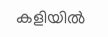കളിയില്‍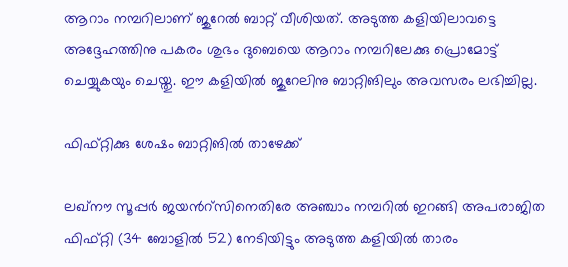ആറാം നമ്പറിലാണ് ജുറേല്‍ ബാറ്റ് വീശിയത്. അടുത്ത കളിയിലാവട്ടെ അദ്ദേഹത്തിനു പകരം ശുഭം ദുബെയെ ആറാം നമ്പറിലേക്കു പ്രൊമോട്ട് ചെയ്യുകയും ചെയ്തു. ഈ കളിയില്‍ ജുറേലിനു ബാറ്റിങിലും അവസരം ലഭിച്ചില്ല.

ഫിഫ്റ്റിക്കു ശേഷം ബാറ്റിങില്‍ താഴേക്ക്

ലഖ്‌നൗ സൂപ്പര്‍ ജയന്‍റ്സിനെതിരേ അഞ്ചാം നമ്പറില്‍ ഇറങ്ങി അപരാജിത ഫിഫ്റ്റി (34 ബോളില്‍ 52) നേടിയിട്ടും അടുത്ത കളിയില്‍ താരം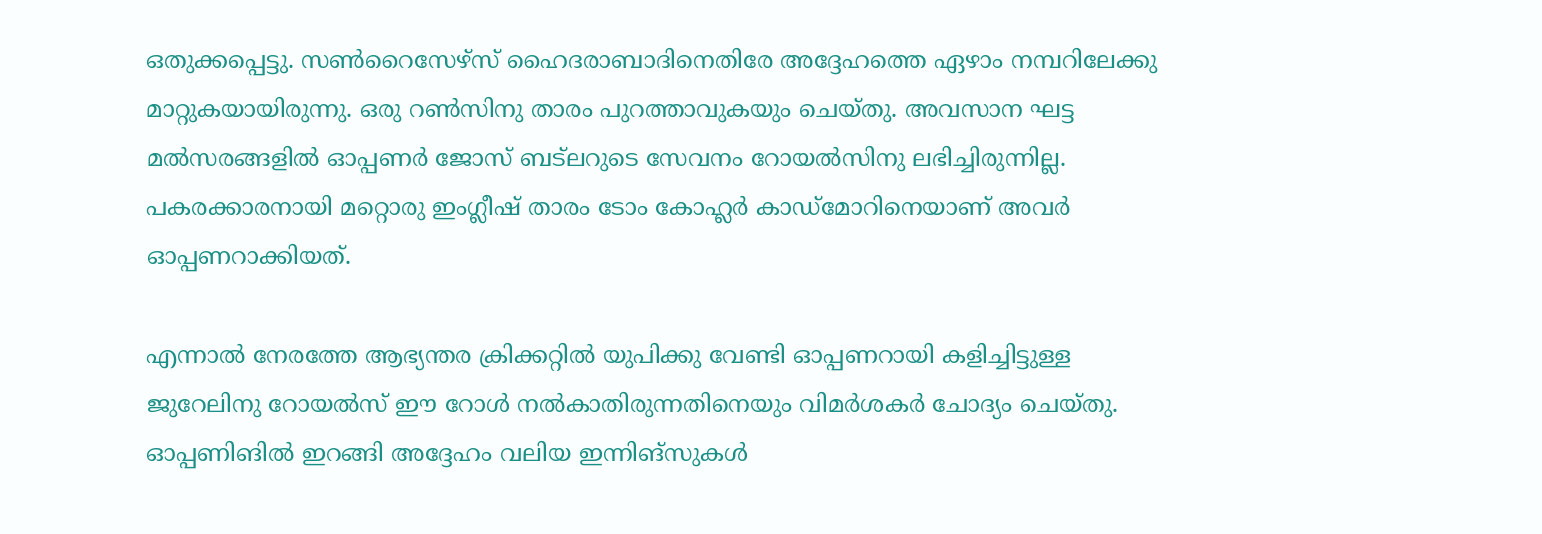ഒതുക്കപ്പെട്ടു. സണ്‍റൈസേഴ്‌സ് ഹൈദരാബാദിനെതിരേ അദ്ദേഹത്തെ ഏഴാം നമ്പറിലേക്കു മാറ്റുകയായിരുന്നു. ഒരു റണ്‍സിനു താരം പുറത്താവുകയും ചെയ്തു. അവസാന ഘട്ട മല്‍സരങ്ങളില്‍ ഓപ്പണര്‍ ജോസ് ബട്‌ലറുടെ സേവനം റോയല്‍സിനു ലഭിച്ചിരുന്നില്ല. പകരക്കാരനായി മറ്റൊരു ഇംഗ്ലീഷ് താരം ടോം കോഹ്ലര്‍ കാഡ്‌മോറിനെയാണ് അവര്‍ ഓപ്പണറാക്കിയത്.

എന്നാല്‍ നേരത്തേ ആഭ്യന്തര ക്രിക്കറ്റില്‍ യുപിക്കു വേണ്ടി ഓപ്പണറായി കളിച്ചിട്ടുള്ള ജുറേലിനു റോയല്‍സ് ഈ റോള്‍ നല്‍കാതിരുന്നതിനെയും വിമര്‍ശകര്‍ ചോദ്യം ചെയ്തു. ഓപ്പണിങില്‍ ഇറങ്ങി അദ്ദേഹം വലിയ ഇന്നിങ്‌സുകള്‍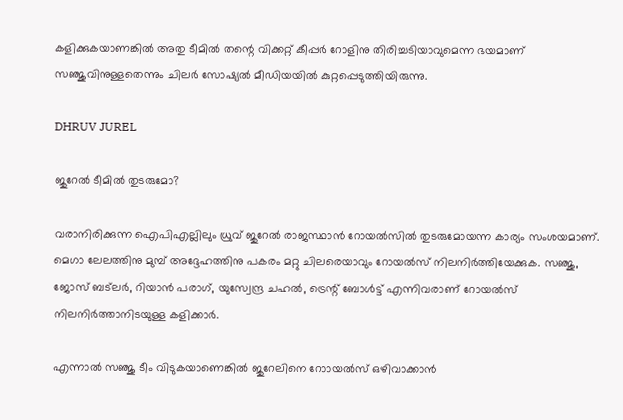കളിക്കുകയാണങ്കില്‍ അതു ടീമില്‍ തന്റെ വിക്കറ്റ് കീപ്പര്‍ റോളിനു തിരിച്ചടിയാവുമെന്ന ഭയമാണ് സഞ്ജുവിനുള്ളതെന്നും ചിലര്‍ സോഷ്യല്‍ മീഡിയയില്‍ കുറ്റപ്പെടുത്തിയിരുന്നു.

DHRUV JUREL

ജുറേല്‍ ടീമില്‍ തുടരുമോ?

വരാനിരിക്കുന്ന ഐപിഎല്ലിലും ധ്രുവ് ജുറേല്‍ രാജസ്ഥാന്‍ റോയല്‍സില്‍ തുടരുമോയന്ന കാര്യം സംശയമാണ്. മെഗാ ലേലത്തിനു മുമ്പ് അദ്ദേഹത്തിനു പകരം മറ്റു ചിലരെയാവും റോയല്‍സ് നിലനിര്‍ത്തിയേക്കുക. സഞ്ജു, ജോസ് ബട്‌ലര്‍, റിയാന്‍ പരാഗ്, യുസ്വേന്ദ്ര ചഹല്‍, ട്രെന്റ് ബോള്‍ട്ട് എന്നിവരാണ് റോയല്‍സ് നിലനിര്‍ത്താനിടയുള്ള കളിക്കാര്‍.

എന്നാല്‍ സഞ്ജു ടീം വിടുകയാണെങ്കില്‍ ജുറേലിനെ റോായല്‍സ് ഒഴിവാക്കാന്‍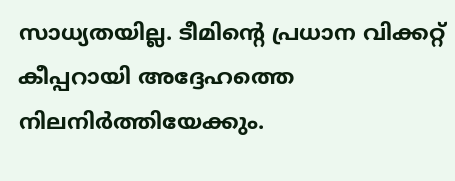സാധ്യതയില്ല. ടീമിന്റെ പ്രധാന വിക്കറ്റ് കീപ്പറായി അദ്ദേഹത്തെ നിലനിര്‍ത്തിയേക്കും.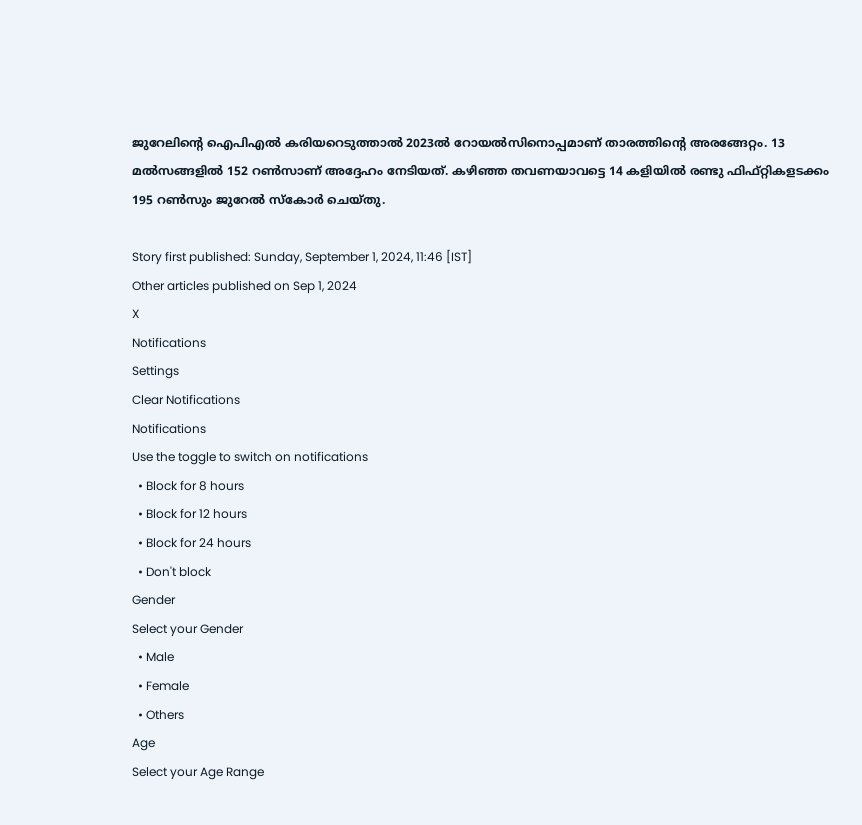ജുറേലിന്റെ ഐപിഎല്‍ കരിയറെടുത്താല്‍ 2023ല്‍ റോയല്‍സിനൊപ്പമാണ് താരത്തിന്റെ അരങ്ങേറ്റം. 13 മല്‍സങ്ങളില്‍ 152 റണ്‍സാണ് അദ്ദേഹം നേടിയത്. കഴിഞ്ഞ തവണയാവട്ടെ 14 കളിയില്‍ രണ്ടു ഫിഫ്റ്റികളടക്കം 195 റണ്‍സും ജുറേല്‍ സ്‌കോര്‍ ചെയ്തു.

Story first published: Sunday, September 1, 2024, 11:46 [IST]
Other articles published on Sep 1, 2024
X
Notifications
Settings
Clear Notifications
Notifications
Use the toggle to switch on notifications
  • Block for 8 hours
  • Block for 12 hours
  • Block for 24 hours
  • Don't block
Gender
Select your Gender
  • Male
  • Female
  • Others
Age
Select your Age Range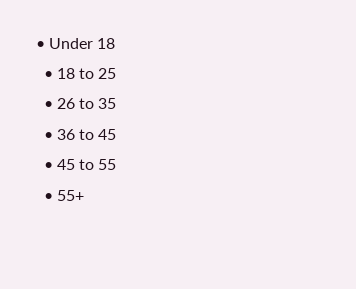• Under 18
  • 18 to 25
  • 26 to 35
  • 36 to 45
  • 45 to 55
  • 55+